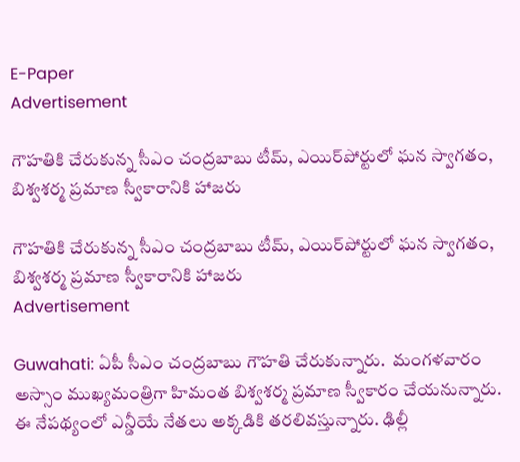E-Paper
Advertisement

గౌహతికి చేరుకున్న సీఎం చంద్రబాబు టీమ్, ఎయిర్‌పోర్టులో ఘన స్వాగతం, బిశ్వశర్మ ప్రమాణ స్వీకారానికి హాజరు

గౌహతికి చేరుకున్న సీఎం చంద్రబాబు టీమ్, ఎయిర్‌పోర్టులో ఘన స్వాగతం, బిశ్వశర్మ ప్రమాణ స్వీకారానికి హాజరు
Advertisement

Guwahati: ఏపీ సీఎం చంద్రబాబు గౌహతి చేరుకున్నారు.  మంగళవారం అస్సాం ముఖ్యమంత్రిగా హిమంత బిశ్వశర్మ ప్రమాణ స్వీకారం చేయనున్నారు. ఈ నేపథ్యంలో ఎన్డీయే నేతలు అక్కడికి తరలివస్తున్నారు. ఢిల్లీ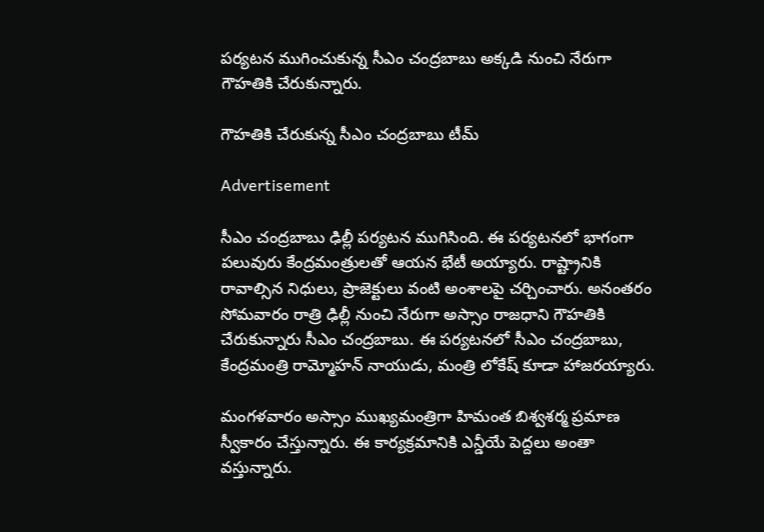పర్యటన ముగించుకున్న సీఎం చంద్రబాబు అక్కడి నుంచి నేరుగా గౌహతికి చేరుకున్నారు.

గౌహతికి చేరుకున్న సీఎం చంద్రబాబు టీమ్

Advertisement

సీఎం చంద్రబాబు ఢిల్లీ పర్యటన ముగిసింది. ఈ పర్యటనలో భాగంగా పలువురు కేంద్రమంత్రులతో ఆయన భేటీ అయ్యారు. రాష్ట్రానికి రావాల్సిన నిధులు, ప్రాజెక్టులు వంటి అంశాలపై చర్చించారు. అనంతరం సోమవారం రాత్రి ఢిల్లీ నుంచి నేరుగా అస్సాం రాజధాని గౌహతికి చేరుకున్నారు సీఎం చంద్రబాబు. ఈ పర్యటనలో సీఎం చంద్రబాబు, కేంద్రమంత్రి రామ్మోహన్ నాయుడు, మంత్రి లోకేష్ కూడా హాజరయ్యారు.

మంగళవారం అస్సాం ముఖ్యమంత్రిగా హిమంత బిశ్వశర్మ ప్రమాణ స్వీకారం చేస్తున్నారు. ఈ కార్యక్రమానికి ఎన్డీయే పెద్దలు అంతా వస్తున్నారు.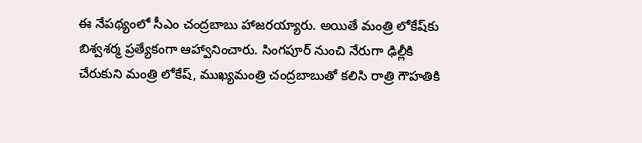ఈ నేపథ్యంలో సీఎం చంద్రబాబు హాజరయ్యారు. అయితే మంత్రి లోకేష్‌కు బిశ్వశర్మ ప్రత్యేకంగా ఆహ్వానించారు. సింగపూర్ నుంచి నేరుగా ఢిల్లీకి చేరుకుని మంత్రి లోకేష్, ముఖ్యమంత్రి చంద్రబాబు‌తో కలిసి రాత్రి గౌహతికి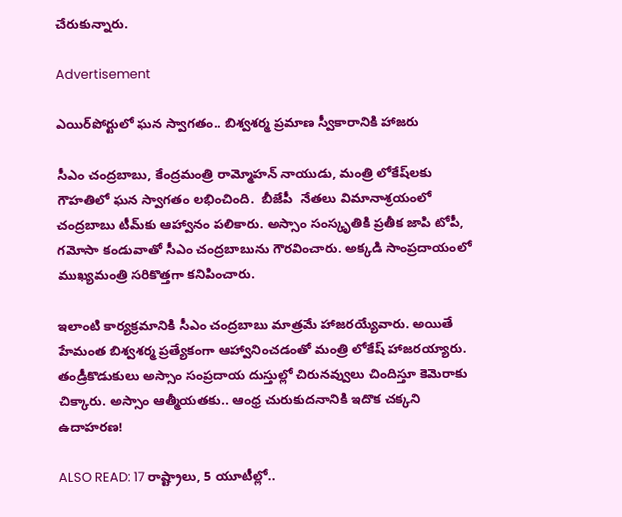చేరుకున్నారు.

Advertisement

ఎయిర్‌పోర్టులో ఘన స్వాగతం.. బిశ్వశర్మ ప్రమాణ స్వీకారానికి హాజరు

సీఎం చంద్రబాబు, కేంద్రమంత్రి రామ్మోహన్ నాయుడు, మంత్రి లోకేష్‌లకు గౌహతిలో ఘన స్వాగతం లభించింది.  బీజేపీ  నేతలు విమానాశ్రయంలో  చంద్రబాబు టీమ్‌కు ఆహ్వానం పలికారు. అస్సాం సంస్కృతికి ప్రతీక జాపి టోపీ, గమోసా కండువాతో సీఎం చంద్రబాబును గౌరవించారు. అక్కడి సాంప్రదాయంలో ముఖ్యమంత్రి సరికొత్తగా కనిపించారు.

ఇలాంటి కార్యక్రమానికి సీఎం చంద్రబాబు మాత్రమే హాజరయ్యేవారు. అయితే హేమంత బిశ్వశర్మ ప్రత్యేకంగా ఆహ్వానించడంతో మంత్రి లోకేష్ హాజరయ్యారు. తండ్రీకొడుకులు అస్సాం సంప్రదాయ దుస్తుల్లో చిరునవ్వులు చిందిస్తూ కెమెరాకు చిక్కారు. అస్సాం ఆత్మీయతకు.. ఆంధ్ర చురుకుదనానికి ఇదొక చక్కని ఉదాహరణ!

ALSO READ: 17 రాష్ట్రాలు, 5 యూటీల్లో..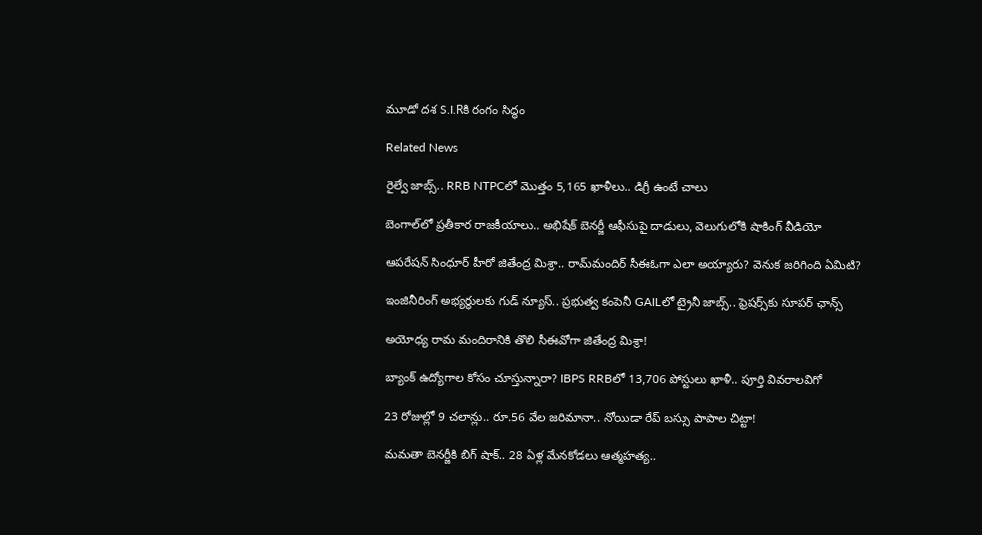మూడో దశ S.I.Rకి రంగం సిద్ధం

Related News

రైల్వే జాబ్స్.. RRB NTPCలో మొత్తం 5,165 ఖాళీలు.. డిగ్రీ ఉంటే చాలు

బెంగాల్‌లో ప్రతీకార రాజకీయాలు.. అభిషేక్ బెనర్జీ ఆఫీసుపై దాడులు, వెలుగులోకి షాకింగ్ వీడియో

ఆపరేషన్ సింధూర్ హీరో జితేంద్ర మిశ్రా.. రామ్‌మందిర్ సీఈఓగా ఎలా అయ్యారు? వెనుక జరిగింది ఏమిటి?

ఇంజినీరింగ్ అభ్యర్థులకు గుడ్ న్యూస్.. ప్రభుత్వ కంపెనీ GAILలో ట్రైనీ జాబ్స్.. ఫ్రెషర్స్‌కు సూపర్ ఛాన్స్

అయోధ్య రామ మందిరానికి తొలి సీఈవో‌గా జితేంద్ర మిశ్రా!

బ్యాంక్ ఉద్యోగాల కోసం చూస్తున్నారా? IBPS RRBలో 13,706 పోస్టులు ఖాళీ.. పూర్తి వివరాలవిగో

23 రోజుల్లో 9 చలాన్లు.. రూ.56 వేల జరిమానా.. నోయిడా రేప్ బస్సు పాపాల చిట్టా!

మమతా బెనర్జీకి బిగ్ షాక్.. 28 ఏళ్ల మేనకోడలు ఆత్మహత్య..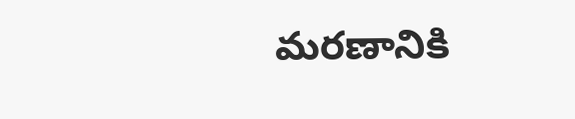మరణానికి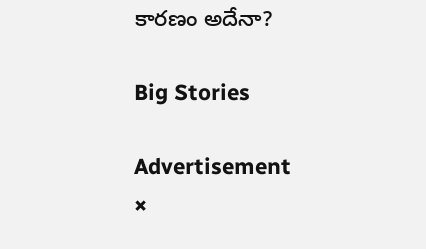కారణం అదేనా?

Big Stories

Advertisement
×